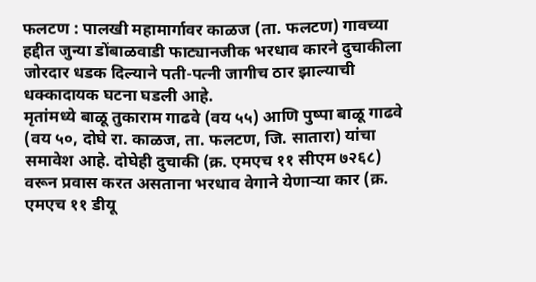फलटण : पालखी महामार्गावर काळज (ता. फलटण) गावच्या हद्दीत जुन्या डोंबाळवाडी फाट्यानजीक भरधाव कारने दुचाकीला जोरदार धडक दिल्याने पती-पत्नी जागीच ठार झाल्याची धक्कादायक घटना घडली आहे.
मृतांमध्ये बाळू तुकाराम गाढवे (वय ५५) आणि पुष्पा बाळू गाढवे (वय ५०, दोघे रा. काळज, ता. फलटण, जि. सातारा) यांचा समावेश आहे. दोघेही दुचाकी (क्र. एमएच ११ सीएम ७२६८) वरून प्रवास करत असताना भरधाव वेगाने येणाऱ्या कार (क्र. एमएच ११ डीयू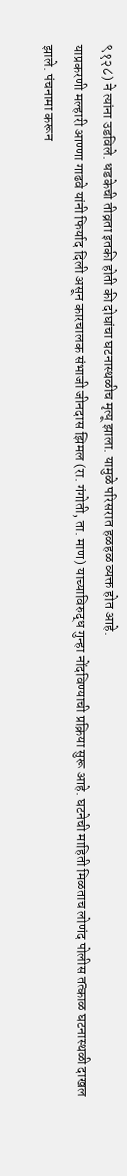९१२८) ने त्यांना उडविले. धडकेची तीव्रता इतकी होती की दोघांचा घटनास्थळीच मृत्यू झाला. यामुळे परिसरात हळहळ व्यक्त होत आहे.
याप्रकरणी मल्हारी आण्णा गाढवे यांनी फिर्याद दिली असून कारचालक संभाजी जीनदास झिमल (रा. गंगोती, ता. माण) याच्याविरुद्ध गुन्हा नोंदविण्याची प्रक्रिया सुरू आहे. घटनेची माहिती मिळताच लोणंद पोलीस तत्काळ घटनास्थळी दाखल झाले. पंचनामा करून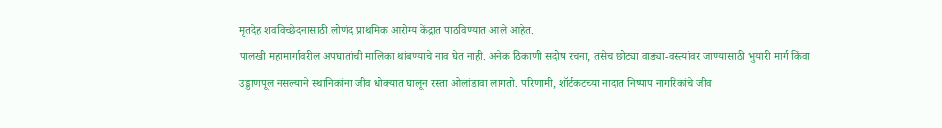मृतदेह शवविच्छेदनासाठी लोणंद प्राथमिक आरोग्य केंद्रात पाठविण्यात आले आहेत.
पालखी महामार्गावरील अपघातांची मालिका थांबण्याचे नाव घेत नाही. अनेक ठिकाणी सदोष रचना, तसेच छोट्या वाड्या-वस्त्यांवर जाण्यासाठी भुयारी मार्ग किंवा उड्डाणपूल नसल्याने स्थानिकांना जीव धोक्यात घालून रस्ता ओलांडावा लागतो. परिणामी, शॉर्टकटच्या नादात निष्पाप नागरिकांचे जीव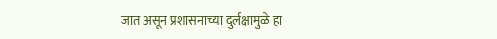जात असून प्रशासनाच्या दुर्लक्षामुळे हा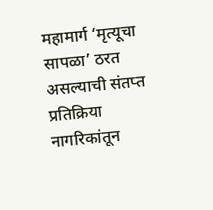महामार्ग ‘मृत्यूचा सापळा’ ठरत असल्याची संतप्त प्रतिक्रिया नागरिकांतून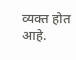व्यक्त होत आहे.